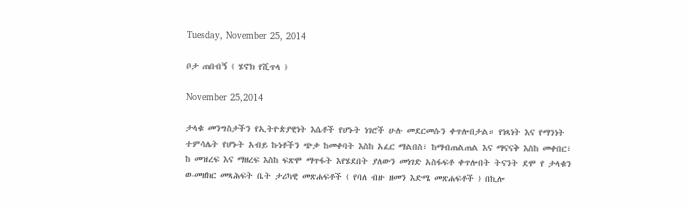Tuesday, November 25, 2014

ቦታ ጠበብኝ ( ሄኖክ የሺጥላ )

November 25,2014

ታላቁ መንግስታችን የኢትዮጵያዊነት እሴቶች የሆኑት ነገሮች ሁሉ መደርመሱን ቀጥሎበታል። የነጻነት እና የማንነት ተምሳሌት የሆኑት አብይ ኩነቶችን ጭቃ ከመቀባት እስከ አፈር ማልበስ፣ ከማብጠልጠል እና ማናናቅ እስከ መቀበር፣ ከ መዝረፍ እና ማዘረፍ እስከ ፍጽሞ ማጥፋት እየሄደበት ያለውን መነገድ አስፋፍቶ ቀጥሎበት ትናንት ደሞ የ ታላቁን ወ-መዘክር መጻሕፍት ቤት ታሪካዊ መጽሐፍቶች ( የባለ ብዙ ዘመን እድሜ መጽሐፍቶች ) በኪሎ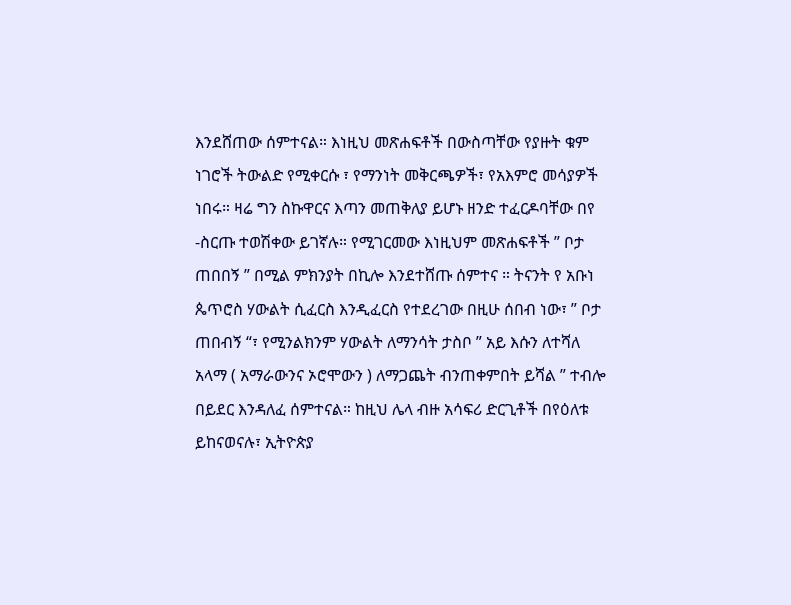እንደሸጠው ሰምተናል። እነዚህ መጽሐፍቶች በውስጣቸው የያዙት ቁም ነገሮች ትውልድ የሚቀርሱ ፣ የማንነት መቅርጫዎች፣ የአእምሮ መሳያዎች ነበሩ። ዛሬ ግን ስኩዋርና እጣን መጠቅለያ ይሆኑ ዘንድ ተፈርዶባቸው በየ -ስርጡ ተወሽቀው ይገኛሉ። የሚገርመው እነዚህም መጽሐፍቶች ” ቦታ ጠበበኝ ” በሚል ምክንያት በኪሎ እንደተሸጡ ሰምተና ። ትናንት የ አቡነ ጴጥሮስ ሃውልት ሲፈርስ እንዲፈርስ የተደረገው በዚሁ ሰበብ ነው፣ ” ቦታ ጠበብኝ “፣ የሚንልክንም ሃውልት ለማንሳት ታስቦ ” አይ እሱን ለተሻለ አላማ ( አማራውንና ኦሮሞውን ) ለማጋጨት ብንጠቀምበት ይሻል ” ተብሎ በይደር እንዳለፈ ሰምተናል። ከዚህ ሌላ ብዙ አሳፍሪ ድርጊቶች በየዕለቱ ይከናወናሉ፣ ኢትዮጵያ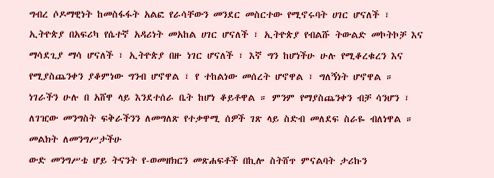ግብረ ሶዶማዊነት ከመስፋፋት አልፎ የራሳቸውን መንደር መስርተው የሚኖሩባት ሀገር ሆናለች ፣ ኢትዮጵያ በአፍሪካ የሴተኛ አዳሪነት መአከል ሀገር ሆናለች ፣ ኢትዮጵያ የብልሹ ትውልድ መኮትኮቻ እና ማሳደጊያ ማሳ ሆናለች ፣ ኢትዮጵያ በዙ ነገር ሆናለች ፣ እኛ ግን ከሆነችሁ ሁሉ የሚቆረቁረን እና የሚያስጨንቀን ያቆምነው ግንብ ሆኖዋል ፣ የ ተከልነው መሰረት ሆኖዋል ፣ ግለኝነት ሆኖዋል ። ነገራችን ሁሉ በ አሸዋ ላይ እንደተሰራ ቤት ከሆነ ቆይቶዋል ። ምንም የማያስጨንቀን ብቻ ሳንሆን ፣ ለገዢው መንግስት ፍቅራችንን ለመግለጽ የተቃዋሚ ሰዎች ገጽ ላይ ስድብ መለደፍ ስራዬ ብለነዋል ።
መልክት ለመንግሥታችሁ
ውድ መንግሥቴ ሆይ ትናንት የ-ወመዘክርን መጽሐፍቶች በኪሎ ስትሸጥ ምናልባት ታሪኩን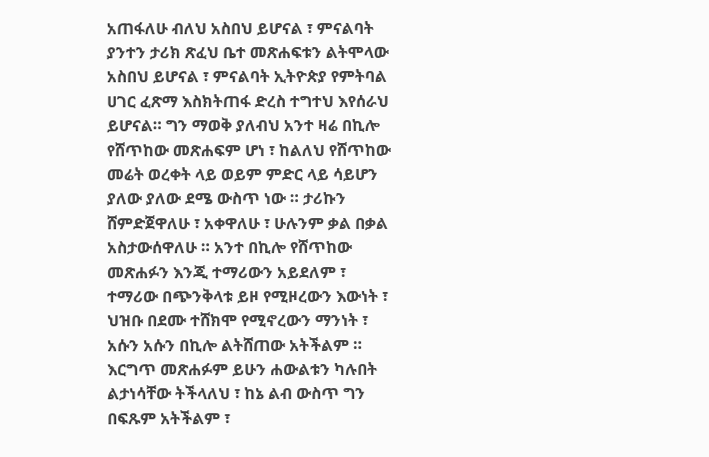አጠፋለሁ ብለህ አስበህ ይሆናል ፣ ምናልባት ያንተን ታሪክ ጽፈህ ቤተ መጽሐፍቱን ልትሞላው አስበህ ይሆናል ፣ ምናልባት ኢትዮጵያ የምትባል ሀገር ፈጽማ እስክትጠፋ ድረስ ተግተህ እየሰራህ
ይሆናል። ግን ማወቅ ያለብህ አንተ ዛሬ በኪሎ የሸጥከው መጽሐፍም ሆነ ፣ ከልለህ የሸጥከው መሬት ወረቀት ላይ ወይም ምድር ላይ ሳይሆን ያለው ያለው ደሜ ውስጥ ነው ። ታሪኩን ሸምድጀዋለሁ ፣ አቀዋለሁ ፣ ሁሉንም ቃል በቃል አስታውሰዋለሁ ። አንተ በኪሎ የሸጥከው መጽሐፉን እንጂ ተማሪውን አይደለም ፣ ተማሪው በጭንቅላቱ ይዞ የሚዞረውን እውነት ፣ ህዝቡ በደሙ ተሸክሞ የሚኖረውን ማንነት ፣ አሱን አሱን በኪሎ ልትሸጠው አትችልም ። እርግጥ መጽሐፉም ይሁን ሐውልቱን ካሉበት ልታነሳቸው ትችላለህ ፣ ከኔ ልብ ውስጥ ግን በፍጹም አትችልም ፣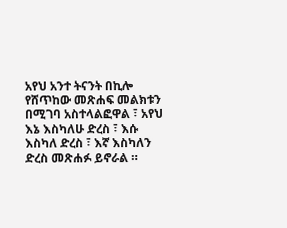አየህ አንተ ትናንት በኪሎ የሸጥከው መጽሐፍ መልክቱን በሚገባ አስተላልፎዋል ፣ አየህ እኔ እስካለሁ ድረስ ፣ እሱ እስካለ ድረስ ፣ እኛ እስካለን ድረስ መጽሐፉ ይኖራል ።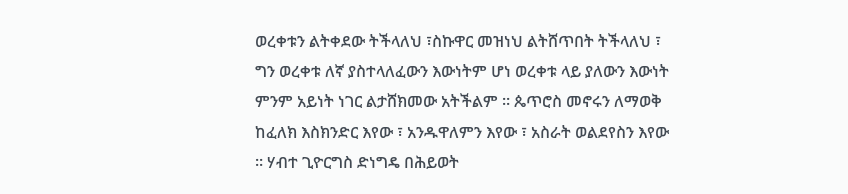ወረቀቱን ልትቀደው ትችላለህ ፣ስኩዋር መዝነህ ልትሸጥበት ትችላለህ ፣ ግን ወረቀቱ ለኛ ያስተላለፈውን እውነትም ሆነ ወረቀቱ ላይ ያለውን እውነት ምንም አይነት ነገር ልታሸክመው አትችልም ። ጴጥሮስ መኖሩን ለማወቅ ከፈለክ እስክንድር እየው ፣ አንዱዋለምን እየው ፣ አስራት ወልደየስን እየው ። ሃብተ ጊዮርግስ ድነግዴ በሕይወት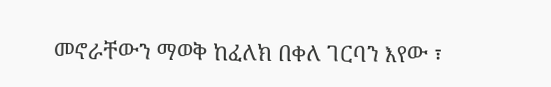መኖራቸውን ማወቅ ከፈለክ በቀለ ገርባን እየው ፣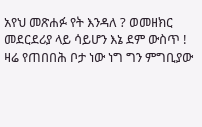አየህ መጽሐፉ የት እንዳለ ? ወመዘክር መደርደሪያ ላይ ሳይሆን እኔ ደም ውስጥ !
ዛሬ የጠበበሕ ቦታ ነው ነግ ግን ምግቢያው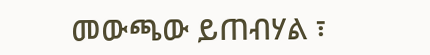መውጫው ይጠብሃል ፣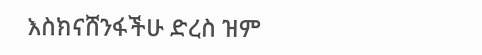እስክናሸንፋችሁ ድረስ ዝም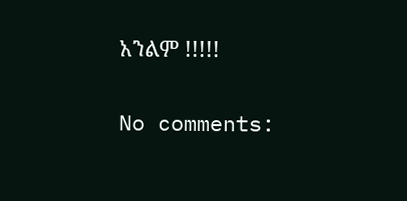አንልም !!!!!

No comments: